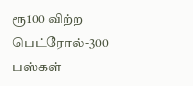ரூ100 விற்ற பெட்ரோல்-300 பஸ்கள்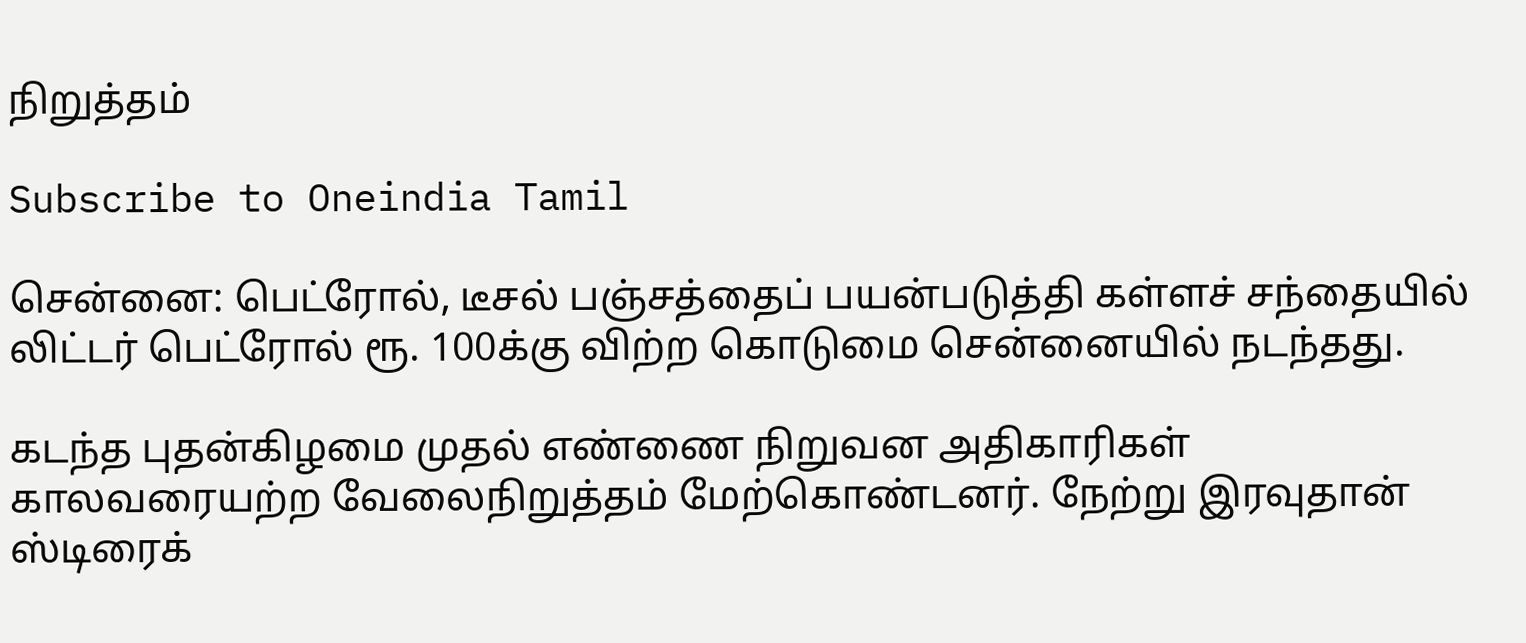நிறுத்தம்

Subscribe to Oneindia Tamil

சென்னை: பெட்ரோல், டீசல் பஞ்சத்தைப் பயன்படுத்தி கள்ளச் சந்தையில் லிட்டர் பெட்ரோல் ரூ. 100க்கு விற்ற கொடுமை சென்னையில் நடந்தது.

கடந்த புதன்கிழமை முதல் எண்ணை நிறுவன அதிகாரிகள் காலவரையற்ற வேலைநிறுத்தம் மேற்கொண்டனர். நேற்று இரவுதான் ஸ்டிரைக்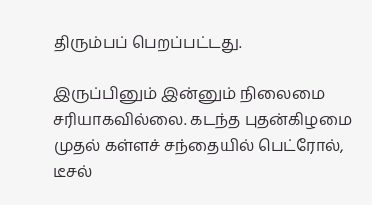திரும்பப் பெறப்பட்டது.

இருப்பினும் இன்னும் நிலைமை சரியாகவில்லை. கடந்த புதன்கிழமை முதல் கள்ளச் சந்தையில் பெட்ரோல், டீசல்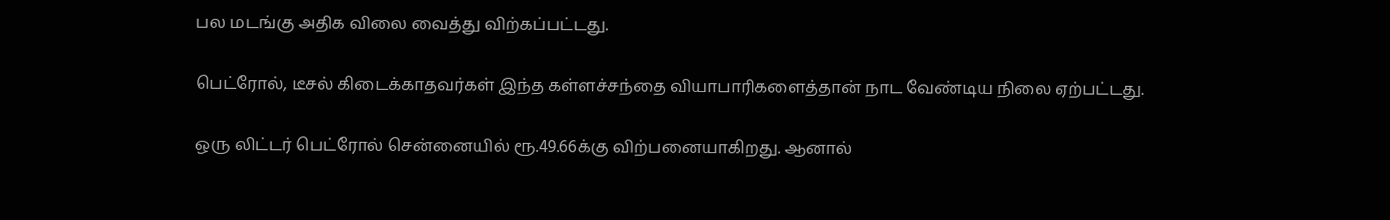பல மடங்கு அதிக விலை வைத்து விற்கப்பட்டது.

பெட்ரோல், டீசல் கிடைக்காதவர்கள் இந்த கள்ளச்சந்தை வியாபாரிகளைத்தான் நாட வேண்டிய நிலை ஏற்பட்டது.

ஒரு லிட்டர் பெட்ரோல் சென்னையில் ரூ.49.66க்கு விற்பனையாகிறது. ஆனால்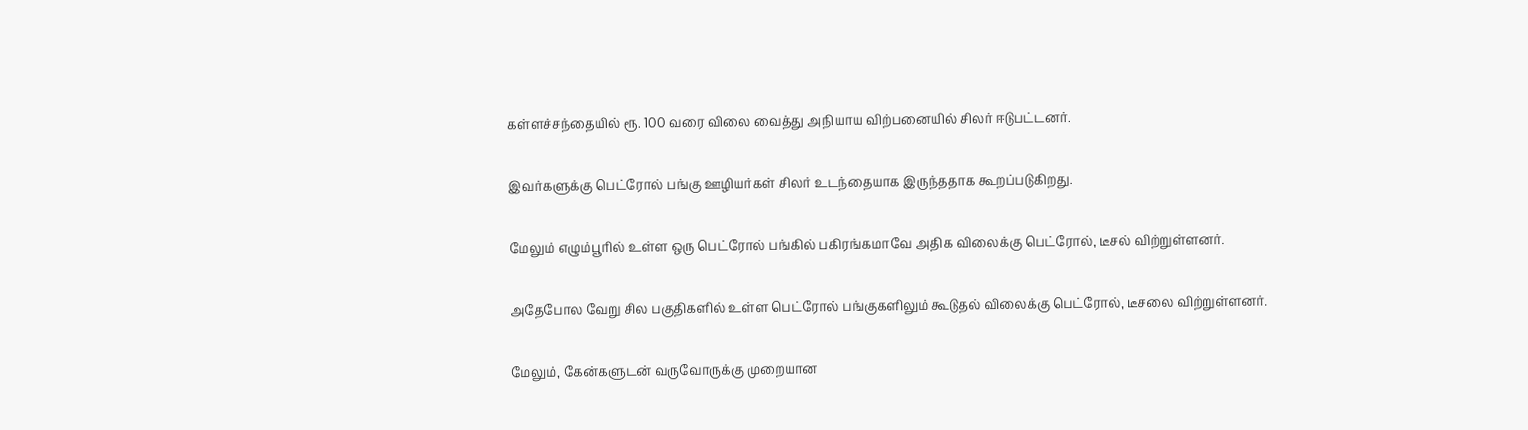கள்ளச்சந்தையில் ரூ. 100 வரை விலை வைத்து அநியாய விற்பனையில் சிலர் ஈடுபட்டனர்.

இவர்களுக்கு பெட்ரோல் பங்கு ஊழியர்கள் சிலர் உடந்தையாக இருந்ததாக கூறப்படுகிறது.

மேலும் எழும்பூரில் உள்ள ஒரு பெட்ரோல் பங்கில் பகிரங்கமாவே அதிக விலைக்கு பெட்ரோல், டீசல் விற்றுள்ளனர்.

அதேபோல வேறு சில பகுதிகளில் உள்ள பெட்ரோல் பங்குகளிலும் கூடுதல் விலைக்கு பெட்ரோல், டீசலை விற்றுள்ளனர்.

மேலும், கேன்களுடன் வருவோருக்கு முறையான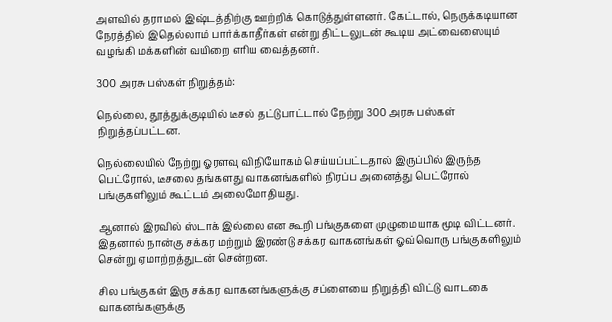அளவில் தராமல் இஷ்டத்திற்கு ஊற்றிக் கொடுத்துள்ளனர். கேட்டால், நெருக்கடியான நேரத்தில் இதெல்லாம் பார்க்காதீர்கள் என்று திட்டலுடன் கூடிய அட்வைஸையும் வழங்கி மக்களின் வயிறை எரிய வைத்தனர்.

300 அரசு பஸ்கள் நிறுத்தம்:

நெல்லை, தூத்துக்குடியில் டீசல் தட்டுபாட்டால் நேற்று 300 அரசு பஸ்கள் நிறுத்தப்பட்டன.

நெல்லையில் நேற்று ஓரளவு விநியோகம் செய்யப்பட்டதால் இருப்பில் இருந்த பெட்ரோல், டீசலை தங்களது வாகனங்களில் நிரப்ப அனைத்து பெட்ரோல் பங்குகளிலும் கூட்டம் அலைமோதியது.

ஆனால் இரவில் ஸ்டாக் இல்லை என கூறி பங்குகளை முழுமையாக மூடி விட்டனர். இதனால் நான்கு சக்கர மற்றும் இரண்டு சக்கர வாகனங்கள் ஓவ்வொரு பங்குகளிலும் சென்று ஏமாற்றத்துடன் சென்றன.

சில பங்குகள் இரு சக்கர வாகனங்களுக்கு சப்ளையை நிறுத்தி விட்டு வாடகை வாகனங்களுக்கு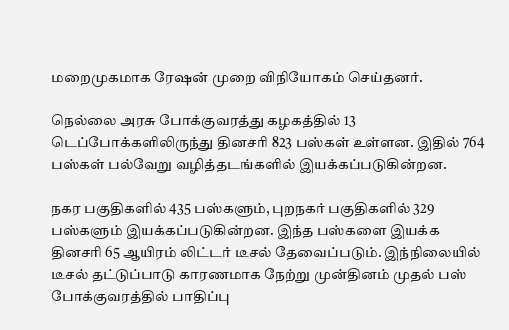மறைமுகமாக ரேஷன் முறை விநியோகம் செய்தனர்.

நெல்லை அரசு போக்குவரத்து கழகத்தில் 13 டெப்போக்களிலிருந்து தினசரி 823 பஸ்கள் உள்ளன. இதில் 764 பஸ்கள் பல்வேறு வழித்தடங்களில் இயக்கப்படுகின்றன.

நகர பகுதிகளில் 435 பஸ்களும், புறநகர் பகுதிகளில் 329 பஸ்களும் இயக்கப்படுகின்றன. இந்த பஸ்களை இயக்க தினசரி 65 ஆயிரம் லிட்டர் டீசல் தேவைப்படும். இந்நிலையில் டீசல் தட்டுப்பாடு காரணமாக நேற்று முன்தினம் முதல் பஸ் போக்குவரத்தில் பாதிப்பு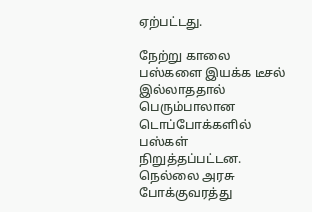ஏற்பட்டது.

நேற்று காலை பஸ்களை இயக்க டீசல் இல்லாததால் பெரும்பாலான டொப்போக்களில் பஸ்கள் நிறுத்தப்பட்டன. நெல்லை அரசு போக்குவரத்து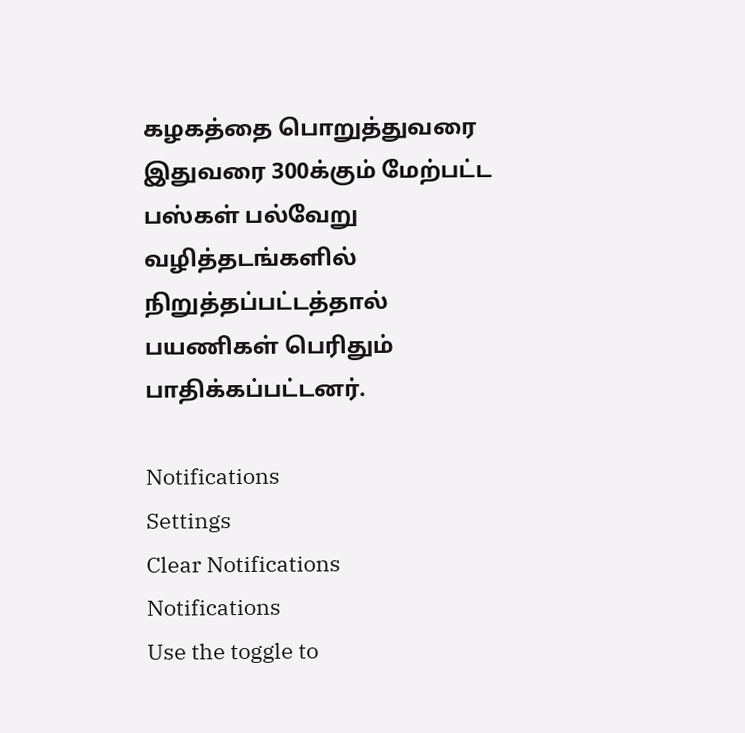கழகத்தை பொறுத்துவரை இதுவரை 300க்கும் மேற்பட்ட பஸ்கள் பல்வேறு வழித்தடங்களில் நிறுத்தப்பட்டத்தால் பயணிகள் பெரிதும் பாதிக்கப்பட்டனர்.

Notifications
Settings
Clear Notifications
Notifications
Use the toggle to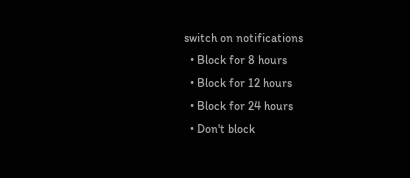switch on notifications
  • Block for 8 hours
  • Block for 12 hours
  • Block for 24 hours
  • Don't block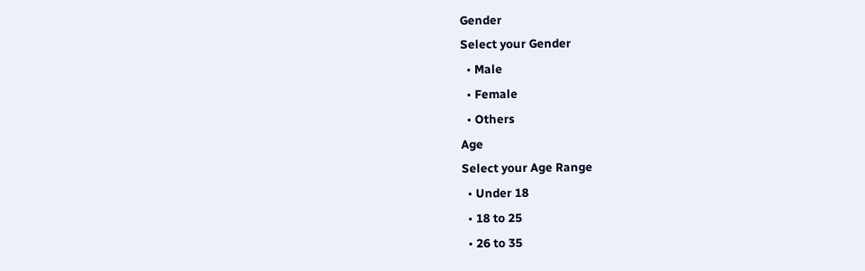Gender
Select your Gender
  • Male
  • Female
  • Others
Age
Select your Age Range
  • Under 18
  • 18 to 25
  • 26 to 35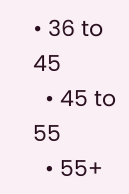• 36 to 45
  • 45 to 55
  • 55+